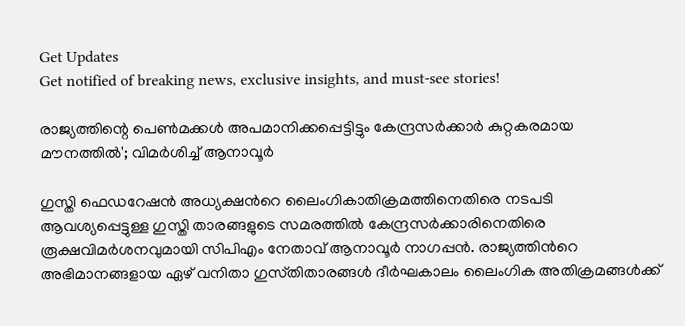Get Updates
Get notified of breaking news, exclusive insights, and must-see stories!

രാജ്യത്തിന്റെ പെൺമക്കൾ അപമാനിക്കപ്പെട്ടിട്ടും കേന്ദ്രസർക്കാർ കുറ്റകരമായ മൗനത്തിൽ'; വിമർശിച്ച് ആനാവൂർ

ഗുസ്തി ഫെഡറേഷന്‍ അധ്യക്ഷന്‍റെ ലൈംഗികാതിക്രമത്തിനെതിരെ നടപടി ആവശ്യപ്പെട്ടുള്ള ഗുസ്തി താരങ്ങളുടെ സമരത്തിൽ കേന്ദ്രസർക്കാരിനെതിരെ രൂക്ഷവിമർശനവുമായി സിപിഎം നേതാവ് ആനാവൂർ നാഗപ്പൻ. രാജ്യത്തിൻറെ അഭിമാനങ്ങളായ ഏഴ്‌ വനിതാ ഗുസ്‌തിതാരങ്ങൾ ദീർഘകാലം ലൈംഗിക അതിക്രമങ്ങൾക്ക്‌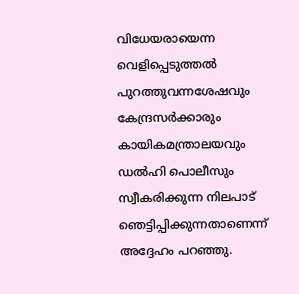വിധേയരായെന്ന വെളിപ്പെടുത്തൽ പുറത്തുവന്നശേഷവും കേന്ദ്രസർക്കാരും കായികമന്ത്രാലയവും ഡൽഹി പൊലീസും സ്വീകരിക്കുന്ന നിലപാട്‌ ഞെട്ടിപ്പിക്കുന്നതാണെന്ന് അദ്ദേഹം പറഞ്ഞു.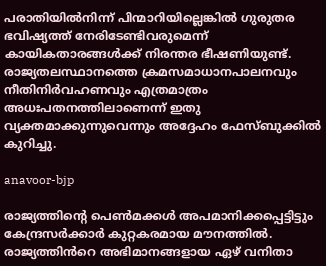പരാതിയിൽനിന്ന്‌ പിന്മാറിയില്ലെങ്കിൽ ഗുരുതര ഭവിഷ്യത്ത്‌ നേരിടേണ്ടിവരുമെന്ന്‌ കായികതാരങ്ങൾക്ക്‌ നിരന്തര ഭീഷണിയുണ്ട്‌. രാജ്യതലസ്ഥാനത്തെ ക്രമസമാധാനപാലനവും നീതിനിർവഹണവും എത്രമാത്രം അധഃപതനത്തിലാണെന്ന്‌ ഇതു വ്യക്തമാക്കുന്നുവെന്നും അദ്ദേഹം ഫേസ്ബുക്കിൽ കുറിച്ചു.

anavoor-bjp

രാജ്യത്തിന്റെ പെൺമക്കൾ അപമാനിക്കപ്പെട്ടിട്ടും കേന്ദ്രസർക്കാർ കുറ്റകരമായ മൗനത്തിൽ. രാജ്യത്തിൻറെ അഭിമാനങ്ങളായ ഏഴ്‌ വനിതാ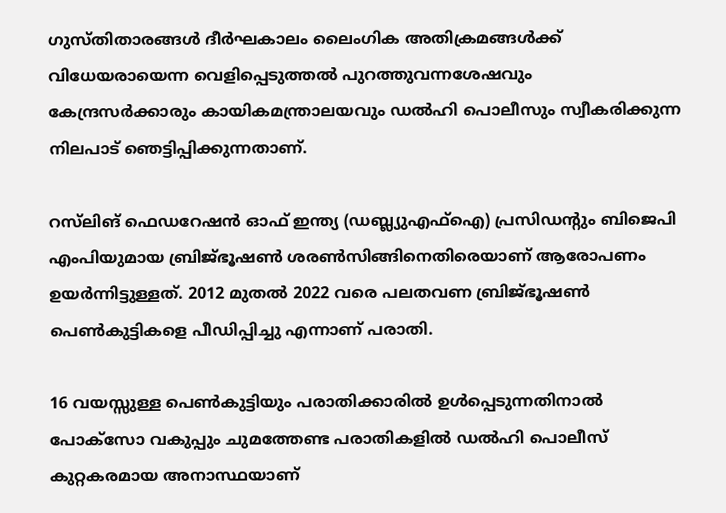ഗുസ്‌തിതാരങ്ങൾ ദീർഘകാലം ലൈംഗിക അതിക്രമങ്ങൾക്ക്‌ വിധേയരായെന്ന വെളിപ്പെടുത്തൽ പുറത്തുവന്നശേഷവും കേന്ദ്രസർക്കാരും കായികമന്ത്രാലയവും ഡൽഹി പൊലീസും സ്വീകരിക്കുന്ന നിലപാട്‌ ഞെട്ടിപ്പിക്കുന്നതാണ്‌.

റസ്‌ലിങ്‌ ഫെഡറേഷൻ ഓഫ്‌ ഇന്ത്യ (ഡബ്ല്യുഎഫ്‌ഐ) പ്രസിഡന്റും ബിജെപി എംപിയുമായ ബ്രിജ്‌ഭൂഷൺ ശരൺസിങ്ങിനെതിരെയാണ്‌ ആരോപണം ഉയർന്നിട്ടുള്ളത്. 2012 മുതൽ 2022 വരെ പലതവണ ബ്രിജ്‌ഭൂഷൺ പെൺകുട്ടികളെ പീഡിപ്പിച്ചു എന്നാണ് പരാതി.

16 വയസ്സുള്ള പെൺകുട്ടിയും പരാതിക്കാരിൽ ഉൾപ്പെടുന്നതിനാൽ പോക്‌സോ വകുപ്പും ചുമത്തേണ്ട പരാതികളിൽ ഡൽഹി പൊലീസ്‌ കുറ്റകരമായ അനാസ്ഥയാണ്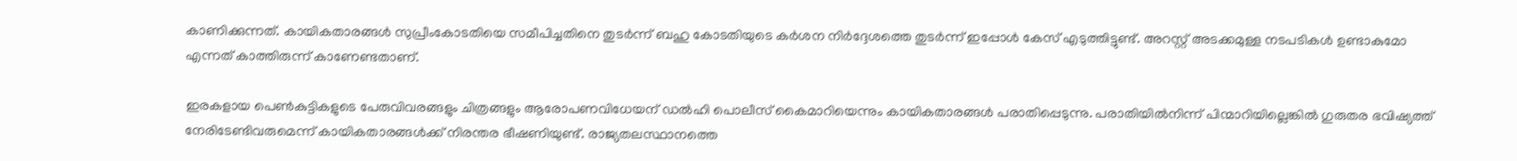കാണിക്കുന്നത്. കായികതാരങ്ങൾ സുപ്രീംകോടതിയെ സമീപിച്ചതിനെ തുടർന്ന് ബഹു കോടതിയുടെ കർശന നിർദ്ദേശത്തെ തുടർന്ന് ഇപ്പോൾ കേസ് എടുത്തിട്ടുണ്ട്. അറസ്റ്റ് അടക്കമുള്ള നടപടികൾ ഉണ്ടാകുമോ എന്നത് കാത്തിരുന്ന് കാണേണ്ടതാണ്.

ഇരകളായ പെൺകുട്ടികളുടെ പേരുവിവരങ്ങളും ചിത്രങ്ങളും ആരോപണവിധേയന്‌ ഡൽഹി പൊലീസ്‌ കൈമാറിയെന്നും കായികതാരങ്ങൾ പരാതിപ്പെടുന്നു. പരാതിയിൽനിന്ന്‌ പിന്മാറിയില്ലെങ്കിൽ ഗുരുതര ഭവിഷ്യത്ത്‌ നേരിടേണ്ടിവരുമെന്ന്‌ കായികതാരങ്ങൾക്ക്‌ നിരന്തര ഭീഷണിയുണ്ട്‌. രാജ്യതലസ്ഥാനത്തെ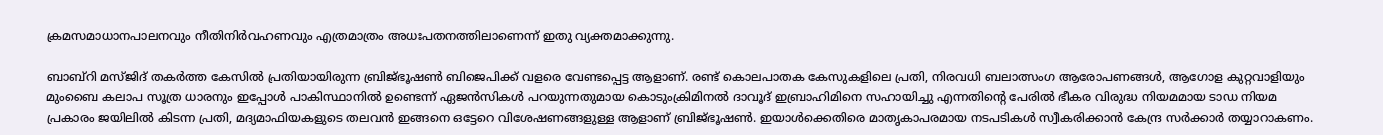ക്രമസമാധാനപാലനവും നീതിനിർവഹണവും എത്രമാത്രം അധഃപതനത്തിലാണെന്ന്‌ ഇതു വ്യക്തമാക്കുന്നു.

ബാബ്‌റി മസ്‌ജിദ്‌ തകർത്ത കേസിൽ പ്രതിയായിരുന്ന ബ്രിജ്‌ഭൂഷൺ ബിജെപിക്ക്‌ വളരെ വേണ്ടപ്പെട്ട ആളാണ്‌. രണ്ട് കൊലപാതക കേസുകളിലെ പ്രതി, നിരവധി ബലാത്സംഗ ആരോപണങ്ങൾ, ആഗോള കുറ്റവാളിയും മുംബൈ കലാപ സൂത്ര ധാരനും ഇപ്പോൾ പാകിസ്ഥാനിൽ ഉണ്ടെന്ന് ഏജൻസികൾ പറയുന്നതുമായ കൊടുംക്രിമിനൽ ദാവൂദ് ഇബ്രാഹിമിനെ സഹായിച്ചു എന്നതിന്റെ പേരിൽ ഭീകര വിരുദ്ധ നിയമമായ ടാഡ നിയമ പ്രകാരം ജയിലിൽ കിടന്ന പ്രതി, മദ്യമാഫിയകളുടെ തലവൻ ഇങ്ങനെ ഒട്ടേറെ വിശേഷണങ്ങളുള്ള ആളാണ് ബ്രിജ്‌ഭൂഷൺ. ഇയാൾക്കെതിരെ മാതൃകാപരമായ നടപടികൾ സ്വീകരിക്കാൻ കേന്ദ്ര സർക്കാർ തയ്യാറാകണം.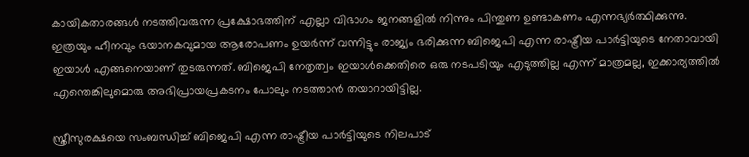കായികതാരങ്ങൾ നടത്തിവരുന്ന പ്രക്ഷോഭത്തിന് എല്ലാ വിഭാഗം ജനങ്ങളിൽ നിന്നും പിന്തുണ ഉണ്ടാകണം എന്നഭ്യർത്ഥിക്കുന്നു. ഇത്രയും ഹീനവും ഭയാനകവുമായ ആരോപണം ഉയർന്ന് വന്നിട്ടും രാജ്യം ഭരിക്കുന്ന ബിജെപി എന്ന രാഷ്ട്രീയ പാർട്ടിയുടെ നേതാവായി ഇയാൾ എങ്ങനെയാണ് തുടരുന്നത്. ബിജെപി നേതൃത്വം ഇയാൾക്കെതിരെ ഒരു നടപടിയും എടുത്തില്ല എന്ന് മാത്രമല്ല, ഇക്കാര്യത്തിൽ എന്തെങ്കിലുമൊരു അഭിപ്രായപ്രകടനം പോലും നടത്താൻ തയാറായിട്ടില്ല.

സ്ത്രീസുരക്ഷയെ സംബന്ധിച്ച് ബിജെപി എന്ന രാഷ്ട്രീയ പാർട്ടിയുടെ നിലപാട്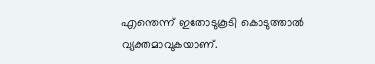എന്തെന്ന് ഇതോടുകൂടി കൊടുത്താൽ വ്യക്തമാവുകയാണ്.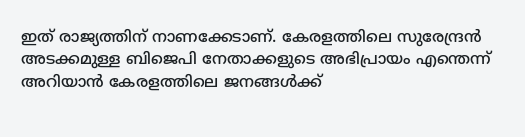ഇത് രാജ്യത്തിന് നാണക്കേടാണ്. കേരളത്തിലെ സുരേന്ദ്രൻ അടക്കമുള്ള ബിജെപി നേതാക്കളുടെ അഭിപ്രായം എന്തെന്ന് അറിയാൻ കേരളത്തിലെ ജനങ്ങൾക്ക്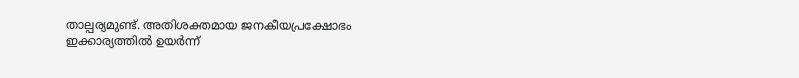താല്പര്യമുണ്ട്. അതിശക്തമായ ജനകീയപ്രക്ഷോഭം ഇക്കാര്യത്തിൽ ഉയർന്ന്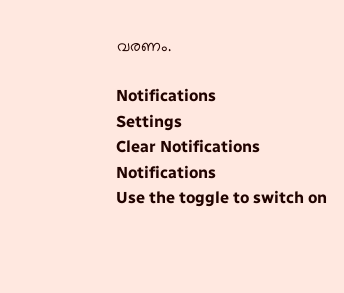വരണം.

Notifications
Settings
Clear Notifications
Notifications
Use the toggle to switch on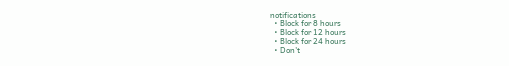notifications
  • Block for 8 hours
  • Block for 12 hours
  • Block for 24 hours
  • Don't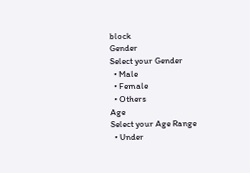block
Gender
Select your Gender
  • Male
  • Female
  • Others
Age
Select your Age Range
  • Under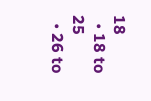18
  • 18 to 25
  • 26 to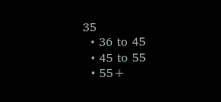35
  • 36 to 45
  • 45 to 55
  • 55+